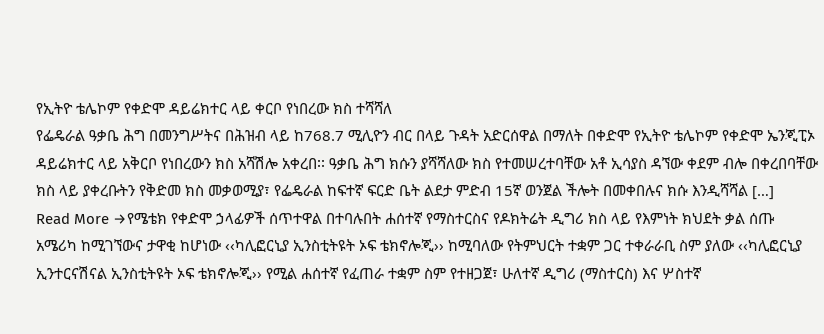የኢትዮ ቴሌኮም የቀድሞ ዳይሬክተር ላይ ቀርቦ የነበረው ክስ ተሻሻለ
የፌዴራል ዓቃቤ ሕግ በመንግሥትና በሕዝብ ላይ ከ768.7 ሚሊዮን ብር በላይ ጉዳት አድርሰዋል በማለት በቀድሞ የኢትዮ ቴሌኮም የቀድሞ ኤንጂፒኦ ዳይሬክተር ላይ አቅርቦ የነበረውን ክስ አሻሽሎ አቀረበ፡፡ ዓቃቤ ሕግ ክሱን ያሻሻለው ክስ የተመሠረተባቸው አቶ ኢሳያስ ዳኘው ቀደም ብሎ በቀረበባቸው ክስ ላይ ያቀረቡትን የቅድመ ክስ መቃወሚያ፣ የፌዴራል ከፍተኛ ፍርድ ቤት ልደታ ምድብ 15ኛ ወንጀል ችሎት በመቀበሉና ክሱ እንዲሻሻል […]
Read More →የሜቴክ የቀድሞ ኃላፊዎች ሰጥተዋል በተባሉበት ሐሰተኛ የማስተርስና የዶክትሬት ዲግሪ ክስ ላይ የእምነት ክህደት ቃል ሰጡ
አሜሪካ ከሚገኘውና ታዋቂ ከሆነው ‹‹ካሊፎርኒያ ኢንስቲትዩት ኦፍ ቴክኖሎጂ›› ከሚባለው የትምህርት ተቋም ጋር ተቀራራቢ ስም ያለው ‹‹ካሊፎርኒያ ኢንተርናሽናል ኢንስቲትዩት ኦፍ ቴክኖሎጂ›› የሚል ሐሰተኛ የፈጠራ ተቋም ስም የተዘጋጀ፣ ሁለተኛ ዲግሪ (ማስተርስ) እና ሦስተኛ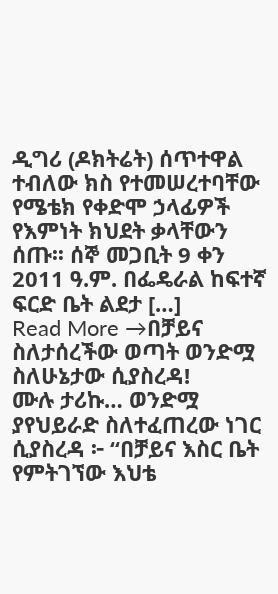ዲግሪ (ዶክትሬት) ሰጥተዋል ተብለው ክስ የተመሠረተባቸው የሜቴክ የቀድሞ ኃላፊዎች የእምነት ክህደት ቃላቸውን ሰጡ፡፡ ሰኞ መጋቢት 9 ቀን 2011 ዓ.ም. በፌዴራል ከፍተኛ ፍርድ ቤት ልደታ […]
Read More →በቻይና ስለታሰረችው ወጣት ወንድሟ ስለሁኔታው ሲያስረዳ!
ሙሉ ታሪኩ… ወንድሟ ያየህይራድ ስለተፈጠረው ነገር ሲያስረዳ ፦ “በቻይና እስር ቤት የምትገኘው እህቴ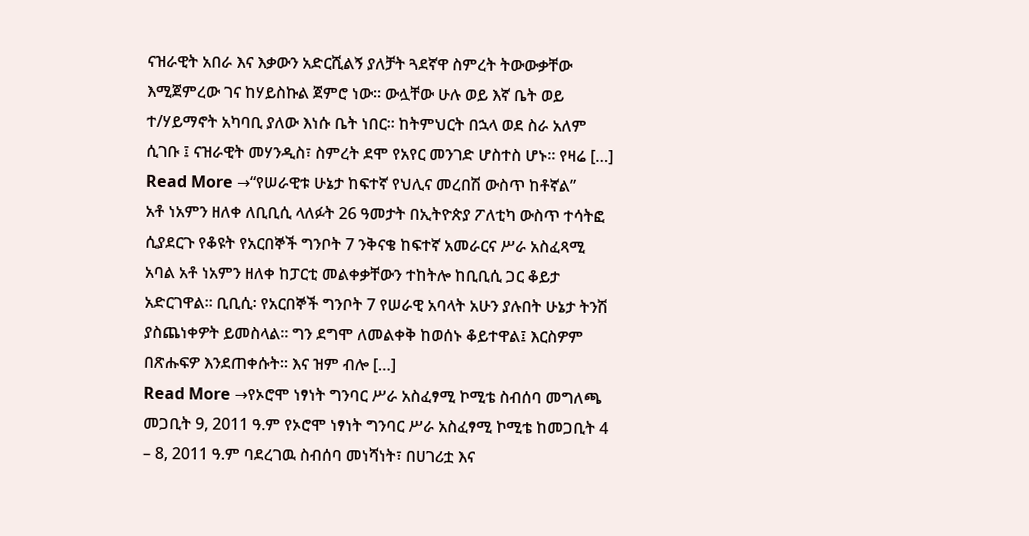ናዝራዊት አበራ እና እቃውን አድርሺልኝ ያለቻት ጓደኛዋ ስምረት ትውውቃቸው እሚጀምረው ገና ከሃይስኩል ጀምሮ ነው። ውሏቸው ሁሉ ወይ እኛ ቤት ወይ ተ/ሃይማኖት አካባቢ ያለው እነሱ ቤት ነበር። ከትምህርት በኋላ ወደ ስራ አለም ሲገቡ ፤ ናዝራዊት መሃንዲስ፣ ስምረት ደሞ የአየር መንገድ ሆስተስ ሆኑ። የዛሬ […]
Read More →“የሠራዊቱ ሁኔታ ከፍተኛ የህሊና መረበሽ ውስጥ ከቶኛል”
አቶ ነአምን ዘለቀ ለቢቢሲ ላለፉት 26 ዓመታት በኢትዮጵያ ፖለቲካ ውስጥ ተሳትፎ ሲያደርጉ የቆዩት የአርበኞች ግንቦት 7 ንቅናቄ ከፍተኛ አመራርና ሥራ አስፈጻሚ አባል አቶ ነአምን ዘለቀ ከፓርቲ መልቀቃቸውን ተከትሎ ከቢቢሲ ጋር ቆይታ አድርገዋል። ቢቢሲ፡ የአርበኞች ግንቦት 7 የሠራዊ አባላት አሁን ያሉበት ሁኔታ ትንሽ ያስጨነቀዎት ይመስላል። ግን ደግሞ ለመልቀቅ ከወሰኑ ቆይተዋል፤ እርስዎም በጽሑፍዎ እንደጠቀሱት። እና ዝም ብሎ […]
Read More →የኦሮሞ ነፃነት ግንባር ሥራ አስፈፃሚ ኮሚቴ ስብሰባ መግለጫ
መጋቢት 9, 2011 ዓ.ም የኦሮሞ ነፃነት ግንባር ሥራ አስፈፃሚ ኮሚቴ ከመጋቢት 4 – 8, 2011 ዓ.ም ባደረገዉ ስብሰባ መነሻነት፣ በሀገሪቷ እና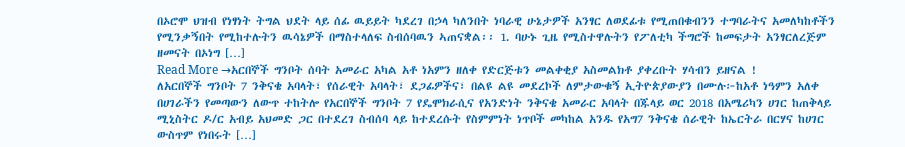በኦሮሞ ህዝብ የነፃነት ትግል ህደት ላይ ሰፊ ዉይይት ካደረገ በኃላ ካለንበት ነባራዊ ሁኔታዎች አንፃር ለወደፊቱ የሚጠበቁብንን ተግባራትና አመለካከቶችን የሚንቃኝበት የሚከተሉትን ዉሳኔዎች በማስተላለፍ ስብሰባዉን ኣጠናቋል፡፡ 1. ባሁኑ ጊዜ የሚስተዋሉትን የፖለቲካ ችግሮች ከመፍታት አንፃርለረጅም ዘመናት በኦነግ […]
Read More →አርበኞች ግንቦት ሰባት አመራር አካል አቶ ነአምን ዘለቀ የድርጅቱን መልቀቂያ አስመልክቶ ያቀረቡት ሃሳብን ይዘናል !
ለአርበኞች ግንቦት 7 ንቅናቄ አባላት፣ የሰራዊት አባላት፣ ደጋፊዎችና፣ በልዩ ልዩ መደረኮች ለምታውቁኝ ኢትዮጵያውያን በሙሉ፦ከአቶ ነዓምን አለቀ በሀገራችን የመጣውን ለውጥ ተከትሎ የአርበኞች ግንቦት 7 የዴሞክራሲና የአንድነት ንቅናቄ አመራር አባላት በጁላይ ወር 2018 በአሜሪካን ሀገር ከጠቅላይ ሚኒስትር ዶ/ር አብይ አህመድ ጋር በተደረገ ስብሰባ ላይ ከተደረሱት የስምምነት ነጥቦች መካከል አንዱ የአግ7 ንቅናቄ ሰራዊት ከኤርትራ በርሃና ከሀገር ውስጥም የነበሩት […]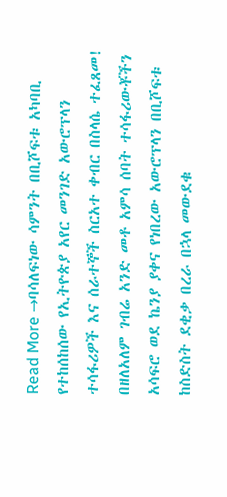Read More →ባሳለፍነው ሳምንት በቢሾፍቱ አካባቢ የተከሰከሰው የኢትዮጵያ አየር መንገድ አውሮፕላን ተሳፋሪዎች እና ሰራተኞች ስርአተ ቀብር በስላሴ ተፈጸመ!
በዘለአለም ገብሬ አንድ መቶ አምሳ ሰባት ተሳፋሪውቾችን አሳፍሮ ወደ ኬንያ ያቀና የነበረው አውሮፕላን በቢሾፍቱ ከስድስት ደቂቃ በረራ በኋላ መውደቁ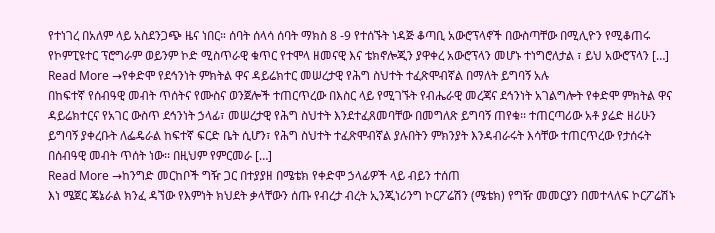የተነገረ በአለም ላይ አስደንጋጭ ዜና ነበር። ሰባት ሰላሳ ሰባት ማክስ 8 -9 የተሰኙት ነዳጅ ቆጣቢ አውሮፕላኖች በውስጣቸው በሚሊዮን የሚቆጠሩ የኮምፒዩተር ፕሮግራም ወይንም ኮድ ሚስጥራዊ ቁጥር የተሞላ ዘመናዊ እና ቴክኖሎጂን ያዋቀረ አውሮፕላን መሆኑ ተነግሮለታል ፣ ይህ አውሮፕላን […]
Read More →የቀድሞ የደኅንነት ምክትል ዋና ዳይሬክተር መሠረታዊ የሕግ ስህተት ተፈጽሞብኛል በማለት ይግባኝ አሉ
በከፍተኛ የሰብዓዊ መብት ጥሰትና የሙስና ወንጀሎች ተጠርጥረው በእስር ላይ የሚገኙት የብሔራዊ መረጃና ደኅንነት አገልግሎት የቀድሞ ምክትል ዋና ዳይሬክተርና የአገር ውስጥ ደኅንነት ኃላፊ፣ መሠረታዊ የሕግ ስህተት እንደተፈጸመባቸው በመግለጽ ይግባኝ ጠየቁ፡፡ ተጠርጣሪው አቶ ያሬድ ዘሪሁን ይግባኝ ያቀረቡት ለፌዴራል ከፍተኛ ፍርድ ቤት ሲሆን፣ የሕግ ስህተት ተፈጽሞብኛል ያሉበትን ምክንያት እንዳብራሩት እሳቸው ተጠርጥረው የታሰሩት በሰብዓዊ መብት ጥሰት ነው፡፡ በዚህም የምርመራ […]
Read More →ከንግድ መርከቦች ግዥ ጋር በተያያዘ በሜቴክ የቀድሞ ኃላፊዎች ላይ ብይን ተሰጠ
እነ ሜጀር ጄኔራል ክንፈ ዳኘው የእምነት ክህደት ቃላቸውን ሰጡ የብረታ ብረት ኢንጂነሪንግ ኮርፖሬሽን (ሜቴክ) የግዥ መመርያን በመተላለፍ ኮርፖሬሽኑ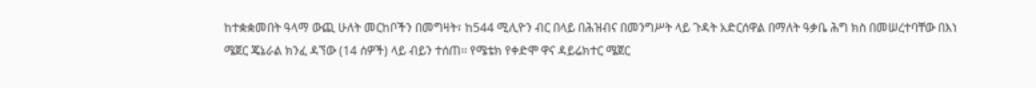ከተቋቋመበት ዓላማ ውጪ ሁለት መርከቦችን በመግዛት፣ ከ544 ሚሊዮን ብር በላይ በሕዝብና በመንግሥት ላይ ጉዳት አድርሰዋል በማለት ዓቃቤ ሕግ ክስ በመሠረተባቸው በእነ ሜጀር ጄኔራል ክንፈ ዳኘው (14 ሰዎች) ላይ ብይን ተሰጠ፡፡ የሜቴክ የቀድሞ ዋና ዳይሬክተር ሜጀር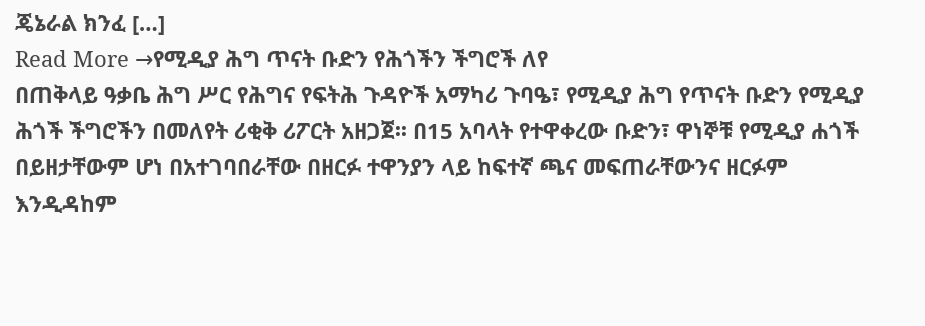ጄኔራል ክንፈ […]
Read More →የሚዲያ ሕግ ጥናት ቡድን የሕጎችን ችግሮች ለየ
በጠቅላይ ዓቃቤ ሕግ ሥር የሕግና የፍትሕ ጉዳዮች አማካሪ ጉባዔ፣ የሚዲያ ሕግ የጥናት ቡድን የሚዲያ ሕጎች ችግሮችን በመለየት ሪቂቅ ሪፖርት አዘጋጀ፡፡ በ15 አባላት የተዋቀረው ቡድን፣ ዋነኞቹ የሚዲያ ሐጎች በይዘታቸውም ሆነ በአተገባበራቸው በዘርፉ ተዋንያን ላይ ከፍተኛ ጫና መፍጠራቸውንና ዘርፉም እንዲዳከም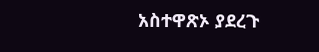አስተዋጽኦ ያደረጉ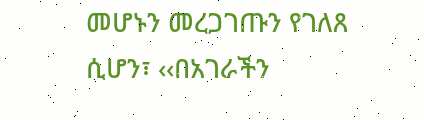መሆኑን መረጋገጡን የገለጸ ሲሆን፣ ‹‹በአገራችን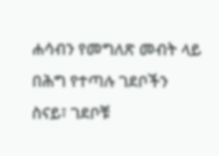ሐሳብን የመግለጽ መብት ላይ በሕግ የተጣሉ ገደቦችን ስናይ፣ ገደቦቹ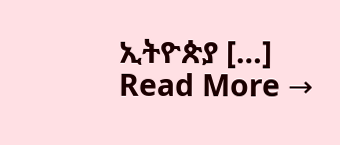ኢትዮጵያ […]
Read More →